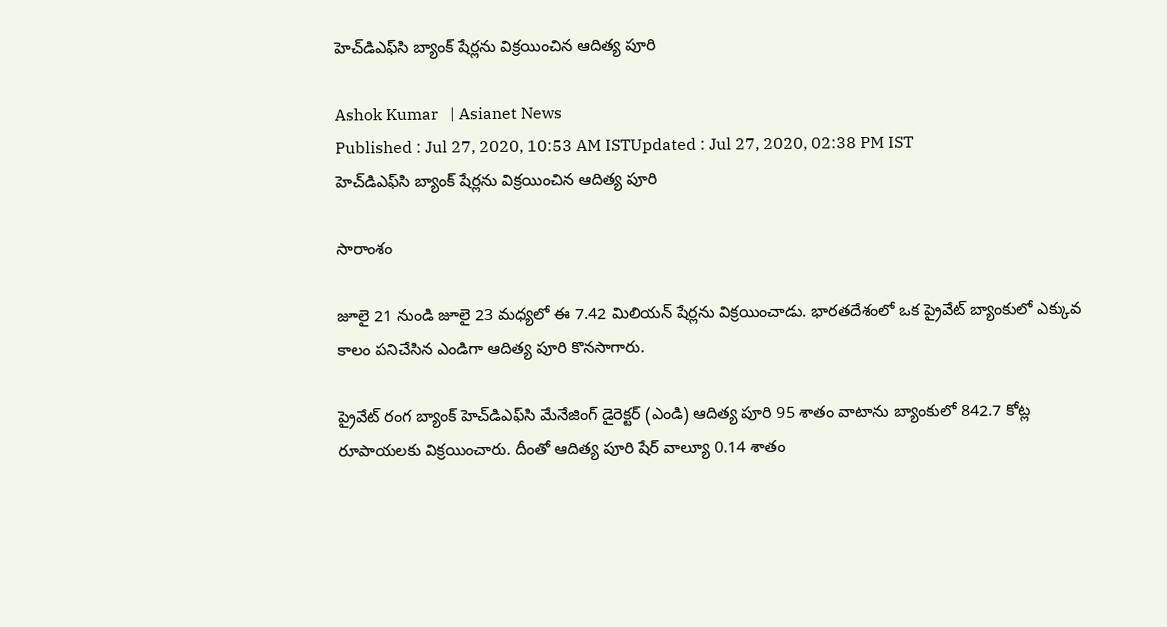హెచ్‌డిఎఫ్‌సి బ్యాంక్‌ షేర్లను విక్రయించిన ఆదిత్య పూరి

Ashok Kumar   | Asianet News
Published : Jul 27, 2020, 10:53 AM ISTUpdated : Jul 27, 2020, 02:38 PM IST
హెచ్‌డిఎఫ్‌సి బ్యాంక్‌ షేర్లను విక్రయించిన ఆదిత్య పూరి

సారాంశం

జూలై 21 నుండి జూలై 23 మధ్యలో ఈ 7.42 మిలియన్ షేర్లను విక్రయించాడు. భారతదేశంలో ఒక ప్రైవేట్ బ్యాంకులో ఎక్కువ కాలం పనిచేసిన ఎండిగా ఆదిత్య పూరి కొనసాగారు.

ప్రైవేట్ రంగ బ్యాంక్ హెచ్‌డిఎఫ్‌సి మేనేజింగ్ డైరెక్టర్ (ఎండి) ఆదిత్య పూరి 95 శాతం వాటాను బ్యాంకులో 842.7 కోట్ల రూపాయలకు విక్రయించారు. దీంతో ఆదిత్య పూరి షేర్ వాల్యూ 0.14 శాతం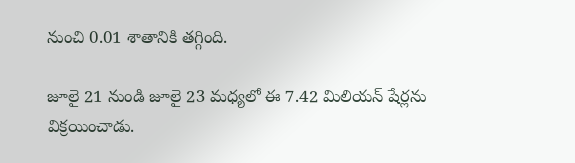నుంచి 0.01 శాతానికి తగ్గింది.

జూలై 21 నుండి జూలై 23 మధ్యలో ఈ 7.42 మిలియన్ షేర్లను విక్రయించాడు.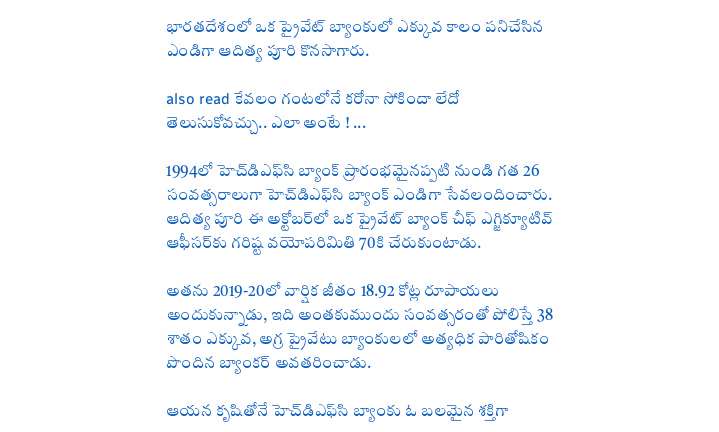భారతదేశంలో ఒక ప్రైవేట్ బ్యాంకులో ఎక్కువ కాలం పనిచేసిన ఎండిగా ఆదిత్య పూరి కొనసాగారు.

also read కేవలం గంటలోనే కరోనా సోకిందా లేదో తెలుసుకోవచ్చు.. ఎలా అంటే ! ...

1994లో హెచ్‌డి‌ఎఫ్‌సి బ్యాంక్ ప్రారంభమైనప్పటి నుండి గత 26 సంవత్సరాలుగా హెచ్‌డిఎఫ్‌సి బ్యాంక్ ఎండిగా సేవలందించారు. ఆదిత్య పూరి ఈ అక్టోబర్‌లో ఒక ప్రైవేట్ బ్యాంక్ చీఫ్ ఎగ్జిక్యూటివ్ ఆఫీసర్‌కు గరిష్ట వయోపరిమితి 70కి చేరుకుంటాడు.

అతను 2019-20లో వార్షిక జీతం 18.92 కోట్ల రూపాయలు అందుకున్నాడు, ఇది అంతకుముందు సంవత్సరంతో పోలిస్తే 38 శాతం ఎక్కువ, అగ్ర ప్రైవేటు బ్యాంకులలో అత్యధిక పారితోషికం పొందిన బ్యాంకర్ అవతరించాడు.

ఆయన కృషితోనే హెచ్‌డి‌ఎఫ్‌సి బ్యాంకు‌ ఓ బలమైన శక్తిగా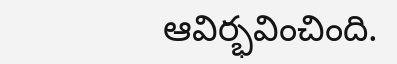ఆవిర్భవించింది.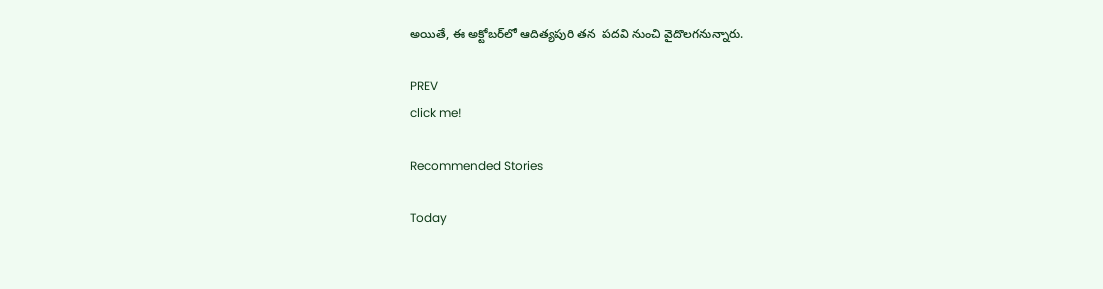అయితే, ఈ అక్టోబర్‌లో ఆదిత్య‌పురి తన  పదవి నుంచి వైదొలగనున్నారు.

PREV
click me!

Recommended Stories

Today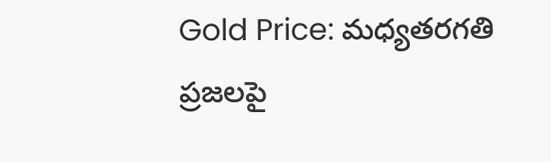Gold Price: మధ్యతరగతి ప్రజలపై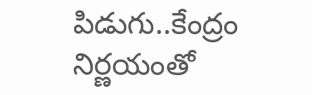పిడుగు..కేంద్రం నిర్ణయంతో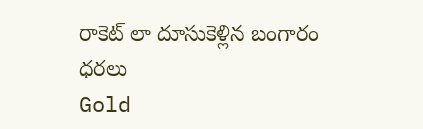రాకెట్ లా దూసుకెళ్లిన బంగారం ధరలు
Gold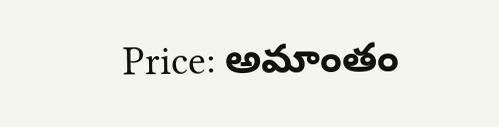Price: అమాంతం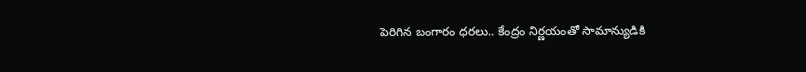పెరిగిన బంగారం ధరలు.. కేంద్రం నిర్ణయంతో సామాన్యుడికి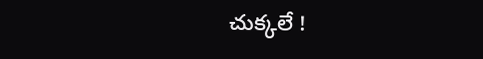చుక్కలే !